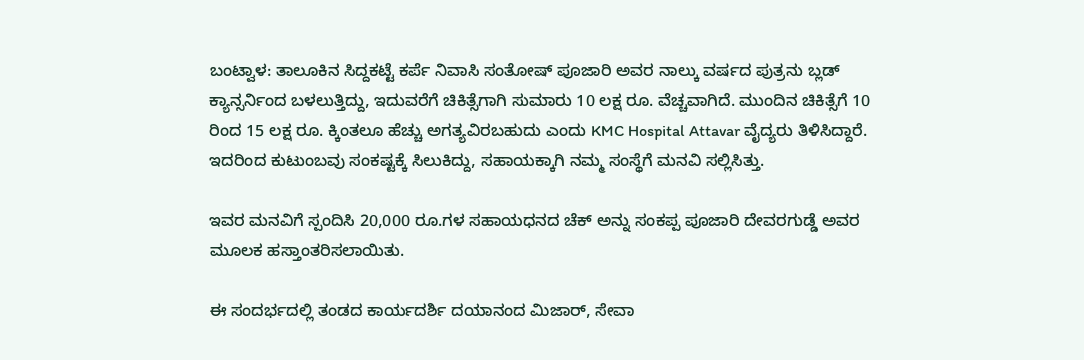ಬಂಟ್ವಾಳ: ತಾಲೂಕಿನ ಸಿದ್ದಕಟ್ಟೆ ಕರ್ಪೆ ನಿವಾಸಿ ಸಂತೋಷ್ ಪೂಜಾರಿ ಅವರ ನಾಲ್ಕು ವರ್ಷದ ಪುತ್ರನು ಬ್ಲಡ್ ಕ್ಯಾನ್ಸರ್ನಿಂದ ಬಳಲುತ್ತಿದ್ದು, ಇದುವರೆಗೆ ಚಿಕಿತ್ಸೆಗಾಗಿ ಸುಮಾರು 10 ಲಕ್ಷ ರೂ. ವೆಚ್ಚವಾಗಿದೆ. ಮುಂದಿನ ಚಿಕಿತ್ಸೆಗೆ 10 ರಿಂದ 15 ಲಕ್ಷ ರೂ. ಕ್ಕಿಂತಲೂ ಹೆಚ್ಚು ಅಗತ್ಯವಿರಬಹುದು ಎಂದು KMC Hospital Attavar ವೈದ್ಯರು ತಿಳಿಸಿದ್ದಾರೆ. ಇದರಿಂದ ಕುಟುಂಬವು ಸಂಕಷ್ಟಕ್ಕೆ ಸಿಲುಕಿದ್ದು, ಸಹಾಯಕ್ಕಾಗಿ ನಮ್ಮ ಸಂಸ್ಥೆಗೆ ಮನವಿ ಸಲ್ಲಿಸಿತ್ತು.

ಇವರ ಮನವಿಗೆ ಸ್ಪಂದಿಸಿ 20,000 ರೂ.ಗಳ ಸಹಾಯಧನದ ಚೆಕ್ ಅನ್ನು ಸಂಕಪ್ಪ ಪೂಜಾರಿ ದೇವರಗುಡ್ಡೆ ಅವರ ಮೂಲಕ ಹಸ್ತಾಂತರಿಸಲಾಯಿತು.

ಈ ಸಂದರ್ಭದಲ್ಲಿ ತಂಡದ ಕಾರ್ಯದರ್ಶಿ ದಯಾನಂದ ಮಿಜಾರ್, ಸೇವಾ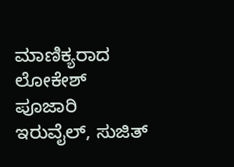ಮಾಣಿಕ್ಯರಾದ ಲೋಕೇಶ್ ಪೂಜಾರಿ ಇರುವೈಲ್, ಸುಜಿತ್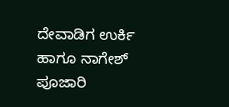ದೇವಾಡಿಗ ಉರ್ಕಿ ಹಾಗೂ ನಾಗೇಶ್ ಪೂಜಾರಿ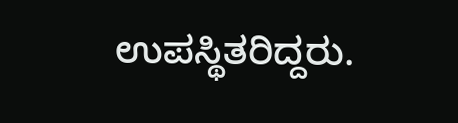ಉಪಸ್ಥಿತರಿದ್ದರು.